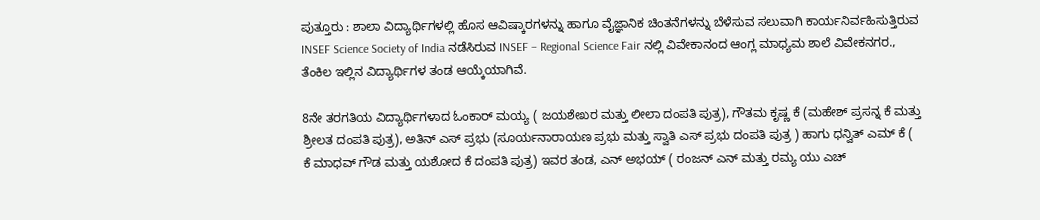ಪುತ್ತೂರು : ಶಾಲಾ ವಿದ್ಯಾರ್ಥಿಗಳಲ್ಲಿ ಹೊಸ ಆವಿಷ್ಕಾರಗಳನ್ನು ಹಾಗೂ ವೈಜ್ಞಾನಿಕ ಚಿಂತನೆಗಳನ್ನು ಬೆಳೆಸುವ ಸಲುವಾಗಿ ಕಾರ್ಯನಿರ್ವಹಿಸುತ್ತಿರುವ INSEF Science Society of India ನಡೆಸಿರುವ INSEF – Regional Science Fair ನಲ್ಲಿ ವಿವೇಕಾನಂದ ಆಂಗ್ಲ ಮಾಧ್ಯಮ ಶಾಲೆ ವಿವೇಕನಗರ., ತೆಂಕಿಲ ಇಲ್ಲಿನ ವಿದ್ಯಾರ್ಥಿಗಳ ತಂಡ ಆಯ್ಕೆಯಾಗಿವೆ.

8ನೇ ತರಗತಿಯ ವಿದ್ಯಾರ್ಥಿಗಳಾದ ಓಂಕಾರ್ ಮಯ್ಯ ( ಜಯಶೇಖರ ಮತ್ತು ಲೀಲಾ ದಂಪತಿ ಪುತ್ರ), ಗೌತಮ ಕೃಷ್ಣ ಕೆ (ಮಹೇಶ್ ಪ್ರಸನ್ನ ಕೆ ಮತ್ತು ಶ್ರೀಲತ ದಂಪತಿ ಪುತ್ರ), ಅತಿನ್ ಎಸ್ ಪ್ರಭು (ಸೂರ್ಯನಾರಾಯಣ ಪ್ರಭು ಮತ್ತು ಸ್ವಾತಿ ಎಸ್ ಪ್ರಭು ದಂಪತಿ ಪುತ್ರ ) ಹಾಗು ಧನ್ವಿತ್ ಎಮ್ ಕೆ ( ಕೆ ಮಾಧವ್ ಗೌಡ ಮತ್ತು ಯಶೋದ ಕೆ ದಂಪತಿ ಪುತ್ರ) ಇವರ ತಂಡ, ಎನ್ ಅಭಯ್ ( ರಂಜನ್ ಎನ್ ಮತ್ತು ರಮ್ಯ ಯು ಎಚ್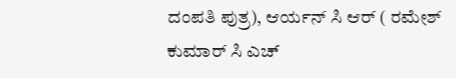ದಂಪತಿ ಪುತ್ರ), ಆರ್ಯನ್ ಸಿ ಆರ್ ( ರಮೇಶ್ ಕುಮಾರ್ ಸಿ ಎಚ್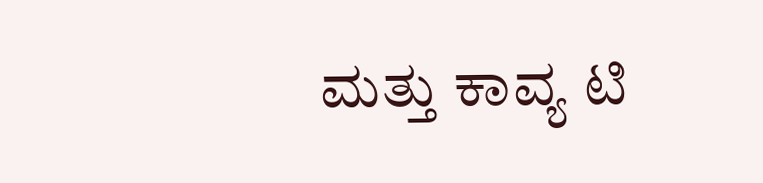ಮತ್ತು ಕಾವ್ಯ ಟಿ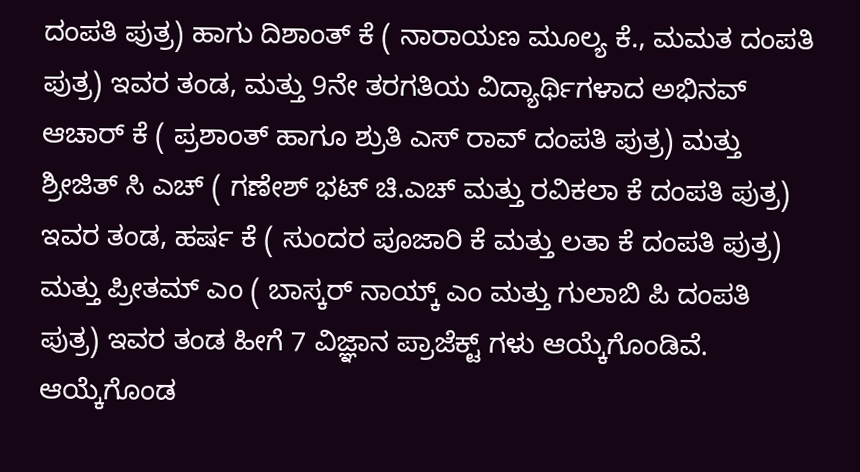ದಂಪತಿ ಪುತ್ರ) ಹಾಗು ದಿಶಾಂತ್ ಕೆ ( ನಾರಾಯಣ ಮೂಲ್ಯ ಕೆ., ಮಮತ ದಂಪತಿ ಪುತ್ರ) ಇವರ ತಂಡ, ಮತ್ತು 9ನೇ ತರಗತಿಯ ವಿದ್ಯಾರ್ಥಿಗಳಾದ ಅಭಿನವ್ ಆಚಾರ್ ಕೆ ( ಪ್ರಶಾಂತ್ ಹಾಗೂ ಶ್ರುತಿ ಎಸ್ ರಾವ್ ದಂಪತಿ ಪುತ್ರ) ಮತ್ತು ಶ್ರೀಜಿತ್ ಸಿ ಎಚ್ ( ಗಣೇಶ್ ಭಟ್ ಚಿ.ಎಚ್ ಮತ್ತು ರವಿಕಲಾ ಕೆ ದಂಪತಿ ಪುತ್ರ) ಇವರ ತಂಡ, ಹರ್ಷ ಕೆ ( ಸುಂದರ ಪೂಜಾರಿ ಕೆ ಮತ್ತು ಲತಾ ಕೆ ದಂಪತಿ ಪುತ್ರ) ಮತ್ತು ಪ್ರೀತಮ್ ಎಂ ( ಬಾಸ್ಕರ್ ನಾಯ್ಕ್ ಎಂ ಮತ್ತು ಗುಲಾಬಿ ಪಿ ದಂಪತಿ ಪುತ್ರ) ಇವರ ತಂಡ ಹೀಗೆ 7 ವಿಜ್ಞಾನ ಪ್ರಾಜೆಕ್ಟ್ ಗಳು ಆಯ್ಕೆಗೊಂಡಿವೆ.
ಆಯ್ಕೆಗೊಂಡ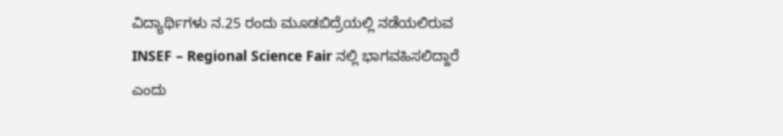ವಿದ್ಯಾರ್ಥಿಗಳು ನ.25 ರಂದು ಮೂಡಬಿದ್ರೆಯಲ್ಲಿ ನಡೆಯಲಿರುವ INSEF – Regional Science Fair ನಲ್ಲಿ ಭಾಗವಹಿಸಲಿದ್ದಾರೆ ಎಂದು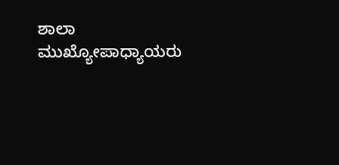ಶಾಲಾ ಮುಖ್ಯೋಪಾಧ್ಯಾಯರು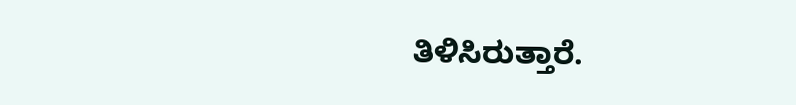ತಿಳಿಸಿರುತ್ತಾರೆ.